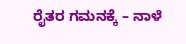ರೈತರ ಗಮನಕ್ಕೆ – ನಾಳೆ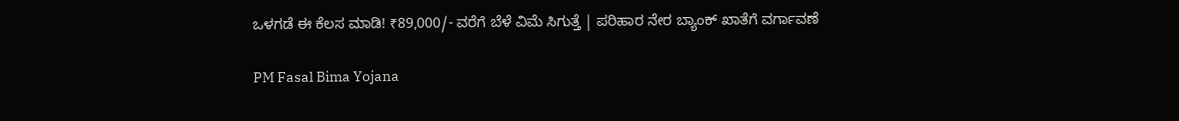ಒಳಗಡೆ ಈ ಕೆಲಸ ಮಾಡಿ! ₹89,000/- ವರೆಗೆ ಬೆಳೆ ವಿಮೆ ಸಿಗುತ್ತೆ | ಪರಿಹಾರ ನೇರ ಬ್ಯಾಂಕ್ ಖಾತೆಗೆ ವರ್ಗಾವಣೆ

PM Fasal Bima Yojana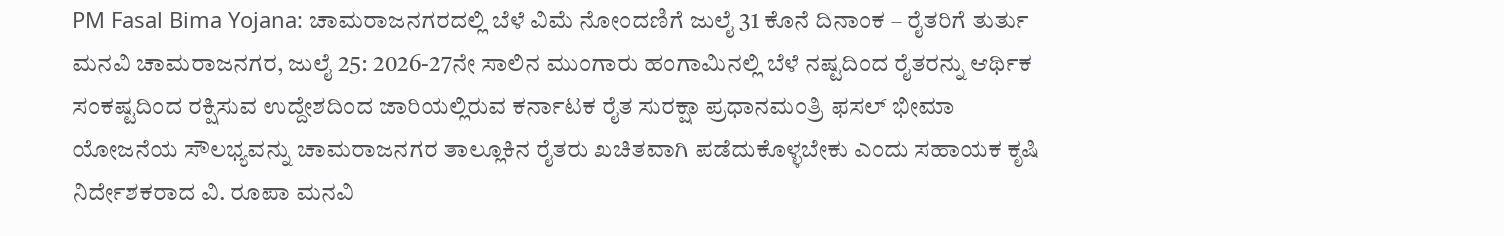PM Fasal Bima Yojana: ಚಾಮರಾಜನಗರದಲ್ಲಿ ಬೆಳೆ ವಿಮೆ ನೋಂದಣಿಗೆ ಜುಲೈ 31 ಕೊನೆ ದಿನಾಂಕ – ರೈತರಿಗೆ ತುರ್ತು ಮನವಿ ಚಾಮರಾಜನಗರ, ಜುಲೈ 25: 2026-27ನೇ ಸಾಲಿನ ಮುಂಗಾರು ಹಂಗಾಮಿನಲ್ಲಿ ಬೆಳೆ ನಷ್ಟದಿಂದ ರೈತರನ್ನು ಆರ್ಥಿಕ ಸಂಕಷ್ಟದಿಂದ ರಕ್ಷಿಸುವ ಉದ್ದೇಶದಿಂದ ಜಾರಿಯಲ್ಲಿರುವ ಕರ್ನಾಟಕ ರೈತ ಸುರಕ್ಷಾ ಪ್ರಧಾನಮಂತ್ರಿ ಫಸಲ್ ಭೀಮಾ ಯೋಜನೆಯ ಸೌಲಭ್ಯವನ್ನು ಚಾಮರಾಜನಗರ ತಾಲ್ಲೂಕಿನ ರೈತರು ಖಚಿತವಾಗಿ ಪಡೆದುಕೊಳ್ಳಬೇಕು ಎಂದು ಸಹಾಯಕ ಕೃಷಿ ನಿರ್ದೇಶಕರಾದ ವಿ. ರೂಪಾ ಮನವಿ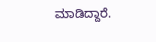ಮಾಡಿದ್ದಾರೆ.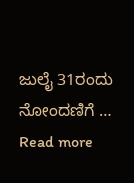ಜುಲೈ 31ರಂದು ನೋಂದಣಿಗೆ … Read more